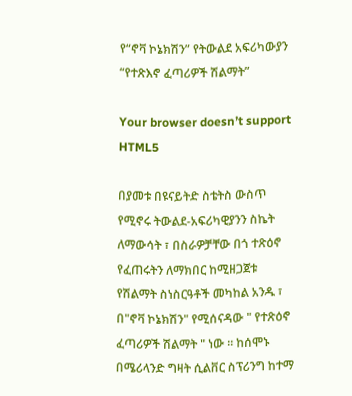የ“ኖቫ ኮኔክሽን” የትውልደ አፍሪካውያን “የተጽእኖ ፈጣሪዎች ሽልማት”

Your browser doesn’t support HTML5

በያመቱ በዩናይትድ ስቴትስ ውስጥ የሚኖሩ ትውልደ-አፍሪካዊያንን ስኬት ለማውሳት ፣ በስራዎቻቸው በጎ ተጽዕኖ የፈጠሩትን ለማክበር ከሚዘጋጀቱ የሽልማት ስነስርዓቶች መካከል አንዱ ፣ በ"ኖቫ ኮኔክሽን" የሚሰናዳው " የተጽዕኖ ፈጣሪዎች ሽልማት " ነው ። ከሰሞኑ በሜሪላንድ ግዛት ሲልቨር ስፕሪንግ ከተማ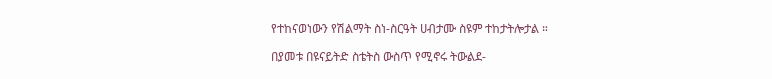የተከናወነውን የሽልማት ስነ-ስርዓት ሀብታሙ ስዩም ተከታትሎታል ።

በያመቱ በዩናይትድ ስቴትስ ውስጥ የሚኖሩ ትውልደ-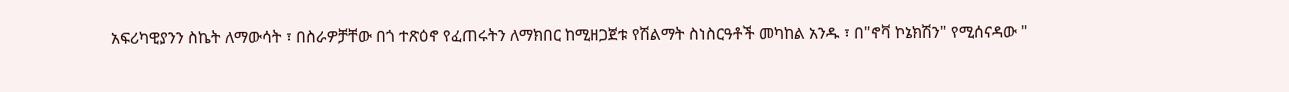አፍሪካዊያንን ስኬት ለማውሳት ፣ በስራዎቻቸው በጎ ተጽዕኖ የፈጠሩትን ለማክበር ከሚዘጋጀቱ የሽልማት ስነስርዓቶች መካከል አንዱ ፣ በ"ኖቫ ኮኔክሽን" የሚሰናዳው "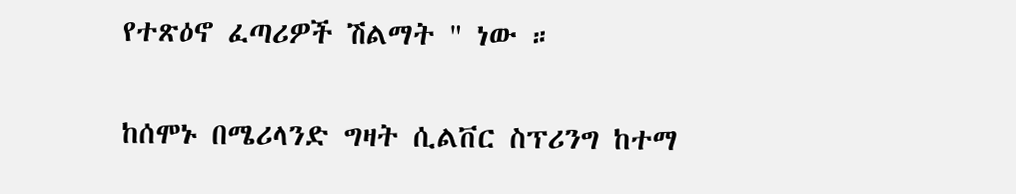የተጽዕኖ ፈጣሪዎች ሽልማት " ነው ።

ከሰሞኑ በሜሪላንድ ግዛት ሲልቨር ስፕሪንግ ከተማ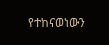የተከናወነውን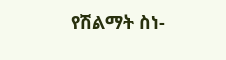የሽልማት ስነ-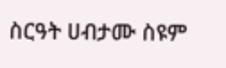ስርዓት ሀብታሙ ስዩም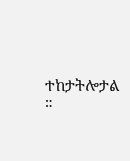ተከታትሎታል ።